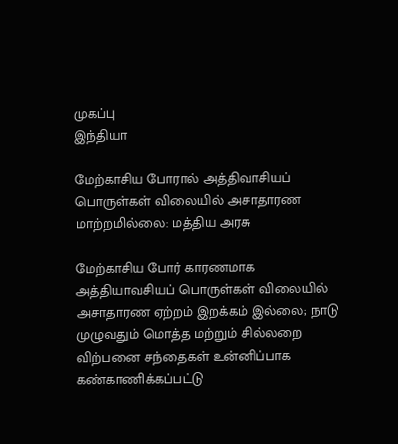முகப்பு
இந்தியா

மேற்காசிய போரால் அத்திவாசியப் பொருள்கள் விலையில் அசாதாரண மாற்றமில்லை: மத்திய அரசு

மேற்காசிய போர் காரணமாக அத்தியாவசியப் பொருள்கள் விலையில் அசாதாரண ஏற்றம் இறக்கம் இல்லை; நாடு முழுவதும் மொத்த மற்றும் சில்லறை விற்பனை சந்தைகள் உன்னிப்பாக கண்காணிக்கப்பட்டு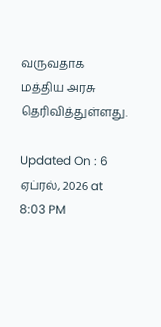வருவதாக மத்திய அரசு தெரிவித்துள்ளது.

Updated On : 6 ஏப்ரல், 2026 at 8:03 PM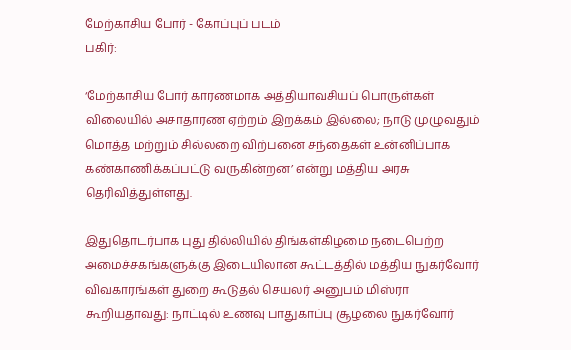மேற்காசிய போர் - கோப்புப் படம்
பகிர்:

‘மேற்காசிய போர் காரணமாக அத்தியாவசியப் பொருள்கள் விலையில் அசாதாரண ஏற்றம் இறக்கம் இல்லை; நாடு முழுவதும் மொத்த மற்றும் சில்லறை விற்பனை சந்தைகள் உன்னிப்பாக கண்காணிக்கப்பட்டு வருகின்றன’ என்று மத்திய அரசு தெரிவித்துள்ளது.

இதுதொடர்பாக புது தில்லியில் திங்கள்கிழமை நடைபெற்ற அமைச்சகங்களுக்கு இடையிலான கூட்டத்தில் மத்திய நுகர்வோர் விவகாரங்கள் துறை கூடுதல் செயலர் அனுபம் மிஸ்ரா கூறியதாவது: நாட்டில் உணவு பாதுகாப்பு சூழலை நுகர்வோர்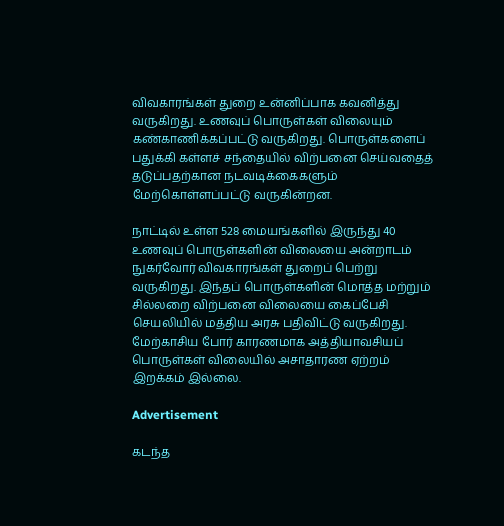விவகாரங்கள் துறை உன்னிப்பாக கவனித்து வருகிறது. உணவுப் பொருள்கள் விலையும் கண்காணிக்கப்பட்டு வருகிறது. பொருள்களைப் பதுக்கி கள்ளச் சந்தையில் விற்பனை செய்வதைத் தடுப்பதற்கான நடவடிக்கைகளும் மேற்கொள்ளப்பட்டு வருகின்றன.

நாட்டில் உள்ள 528 மையங்களில் இருந்து 40 உணவுப் பொருள்களின் விலையை அன்றாடம் நுகர்வோர் விவகாரங்கள் துறைப் பெற்று வருகிறது. இந்தப் பொருள்களின் மொத்த மற்றும் சில்லறை விற்பனை விலையை கைப்பேசி செயலியில் மத்திய அரசு பதிவிட்டு வருகிறது. மேற்காசிய போர் காரணமாக அத்தியாவசியப் பொருள்கள் விலையில் அசாதாரண ஏற்றம் இறக்கம் இல்லை.

Advertisement

கடந்த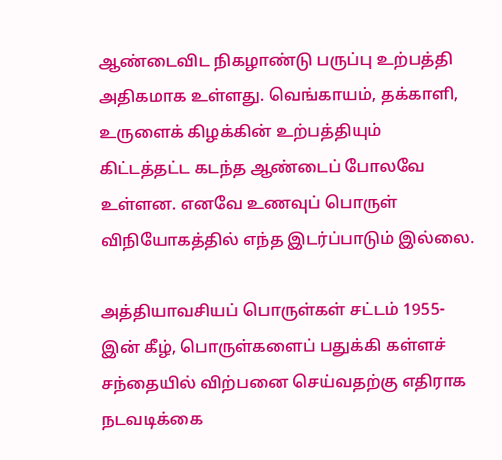ஆண்டைவிட நிகழாண்டு பருப்பு உற்பத்தி அதிகமாக உள்ளது. வெங்காயம், தக்காளி, உருளைக் கிழக்கின் உற்பத்தியும் கிட்டத்தட்ட கடந்த ஆண்டைப் போலவே உள்ளன. எனவே உணவுப் பொருள் விநியோகத்தில் எந்த இடர்ப்பாடும் இல்லை.

அத்தியாவசியப் பொருள்கள் சட்டம் 1955-இன் கீழ், பொருள்களைப் பதுக்கி கள்ளச் சந்தையில் விற்பனை செய்வதற்கு எதிராக நடவடிக்கை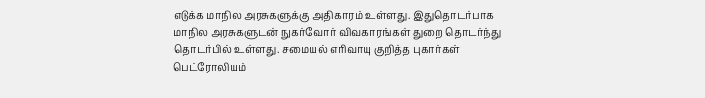எடுக்க மாநில அரசுகளுக்கு அதிகாரம் உள்ளது. இதுதொடர்பாக மாநில அரசுகளுடன் நுகர்வோர் விவகாரங்கள் துறை தொடர்ந்து தொடர்பில் உள்ளது. சமையல் எரிவாயு குறித்த புகார்கள் பெட்ரோலியம்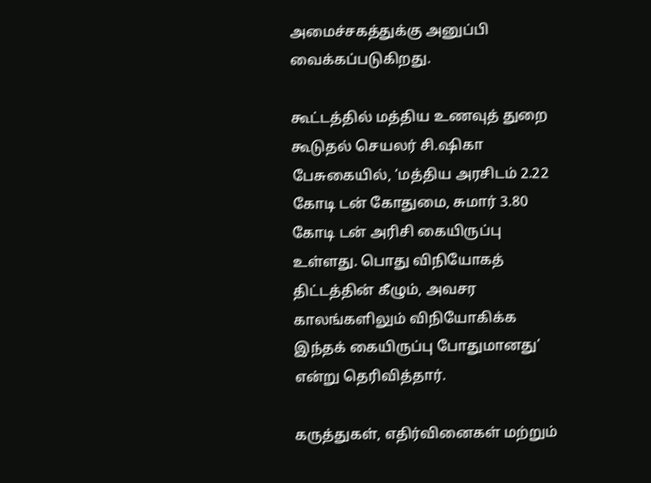அமைச்சகத்துக்கு அனுப்பி வைக்கப்படுகிறது.

கூட்டத்தில் மத்திய உணவுத் துறை கூடுதல் செயலர் சி.ஷிகா பேசுகையில், ‘மத்திய அரசிடம் 2.22 கோடி டன் கோதுமை, சுமார் 3.80 கோடி டன் அரிசி கையிருப்பு உள்ளது. பொது விநியோகத் திட்டத்தின் கீழும், அவசர காலங்களிலும் விநியோகிக்க இந்தக் கையிருப்பு போதுமானது’ என்று தெரிவித்தார்.

கருத்துகள், எதிர்வினைகள் மற்றும்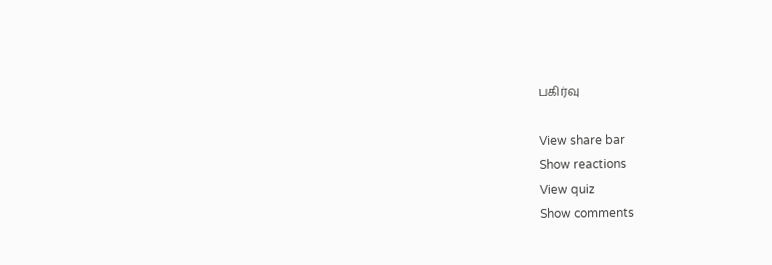பகிர்வு

View share bar
Show reactions
View quiz
Show comments